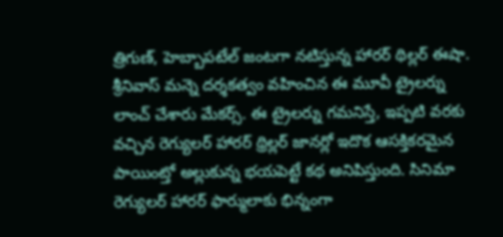త్రిగుణ్, హెబ్బాపటేల్ జంటగా నటిస్తున్న హారర్ థిల్లర్ ఈషా. శ్రీనివాస్ మన్నె దర్శకత్వం వహించిన ఈ మూవీ ట్రైలర్ను లాంచ్ చేశారు మేకర్స్. ఈ ట్రైలర్ను గమనిస్తే, ఇప్పటి వరకు వచ్చిన రెగ్యులర్ హారర్ థ్రిల్లర్ జానర్లో ఇదొక ఆసక్తికరమైన పాయింట్తో అల్లుకున్న భయపెట్టే కథ అనిపిస్తుంది. సినిమా రెగ్యులర్ హారర్ ఫార్ములాకు భిన్నంగా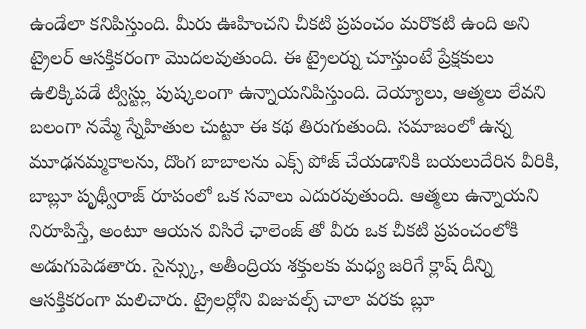ఉండేలా కనిపిస్తుంది. మీరు ఊహించని చీకటి ప్రపంచం మరొకటి ఉంది అని ట్రైలర్ ఆసక్తికరంగా మొదలవుతుంది. ఈ ట్రైలర్ను చూస్తుంటే ప్రేక్షకులు ఉలిక్కిపడే ట్విస్ట్లు పుష్కలంగా ఉన్నాయనిపిస్తుంది. దెయ్యాలు, ఆత్మలు లేవని బలంగా నమ్మే స్నేహితుల చుట్టూ ఈ కథ తిరుగుతుంది. సమాజంలో ఉన్న మూఢనమ్మకాలను, దొంగ బాబాలను ఎక్స్ పోజ్ చేయడానికి బయలుదేరిన వీరికి, బాబ్లూ పృథ్వీరాజ్ రూపంలో ఒక సవాలు ఎదురవుతుంది. ఆత్మలు ఉన్నాయని నిరూపిస్తే, అంటూ ఆయన విసిరే ఛాలెంజ్ తో వీరు ఒక చీకటి ప్రపంచంలోకి అడుగుపెడతారు. సైన్స్కు, అతీంద్రియ శక్తులకు మధ్య జరిగే క్లాష్ దీన్ని ఆసక్తికరంగా మలిచారు. ట్రైలర్లోని విజువల్స్ చాలా వరకు బ్లూ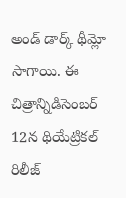అండ్ డార్క్ థీమ్లో సాగాయి. ఈ చిత్రాన్నిడిసెంబర్ 12న థియేట్రికల్ రిలీజ్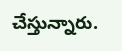చేస్తున్నారు.